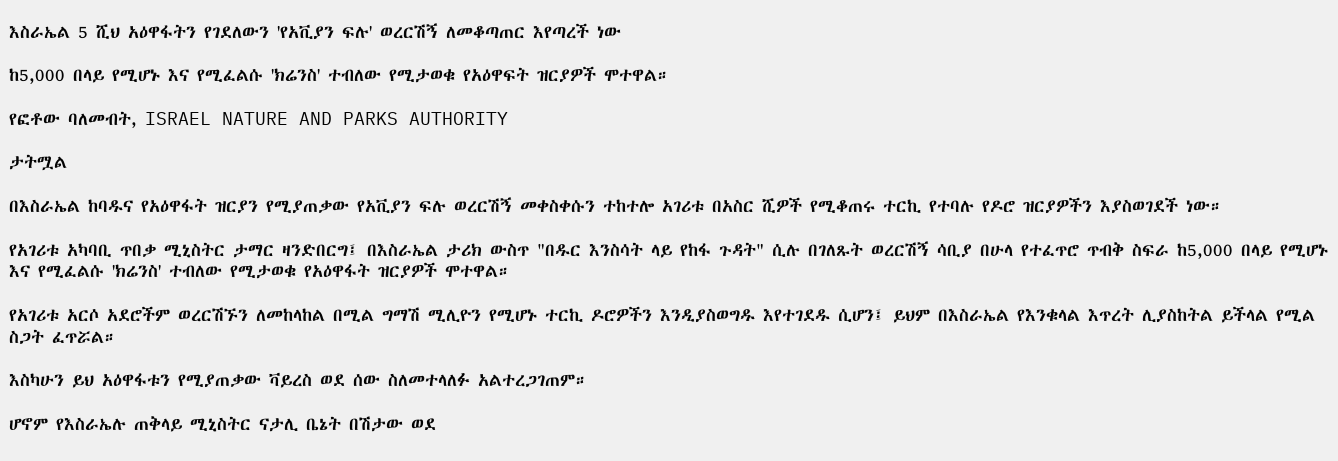እስራኤል 5 ሺህ አዕዋፋትን የገደለውን 'የአቪያን ፍሉ' ወረርሽኝ ለመቆጣጠር እየጣረች ነው

ከ5,000 በላይ የሚሆኑ እና የሚፈልሱ 'ክሬንስ' ተብለው የሚታወቁ የአዕዋፍት ዝርያዎች ሞተዋል።

የፎቶው ባለመብት, ISRAEL NATURE AND PARKS AUTHORITY

ታትሟል

በእስራኤል ከባዱና የአዕዋፋት ዝርያን የሚያጠቃው የአቪያን ፍሉ ወረርሽኝ መቀስቀሱን ተከተሎ አገሪቱ በአስር ሺዎች የሚቆጠሩ ተርኪ የተባሉ የዶሮ ዝርያዎችን እያስወገደች ነው።

የአገሪቱ አካባቢ ጥበቃ ሚኒስትር ታማር ዛንድበርግ፤ በእስራኤል ታሪክ ውስጥ "በዱር እንስሳት ላይ የከፋ ጉዳት" ሲሉ በገለጹት ወረርሽኝ ሳቢያ በሁላ የተፈጥሮ ጥብቅ ስፍራ ከ5,000 በላይ የሚሆኑ እና የሚፈልሱ 'ክሬንስ' ተብለው የሚታወቁ የአዕዋፋት ዝርያዎች ሞተዋል።

የአገሪቱ አርሶ አደሮችም ወረርሽኙን ለመከላከል በሚል ግማሽ ሚሊዮን የሚሆኑ ተርኪ ዶሮዎችን እንዲያስወግዱ እየተገደዱ ሲሆን፤ ይህም በእስራኤል የእንቁላል እጥረት ሊያስከትል ይችላል የሚል ስጋት ፈጥሯል።

እስካሁን ይህ አዕዋፋቱን የሚያጠቃው ቫይረስ ወደ ሰው ስለመተላለፉ አልተረጋገጠም።

ሆኖም የእስራኤሉ ጠቅላይ ሚኒስትር ናታሊ ቤኔት በሽታው ወደ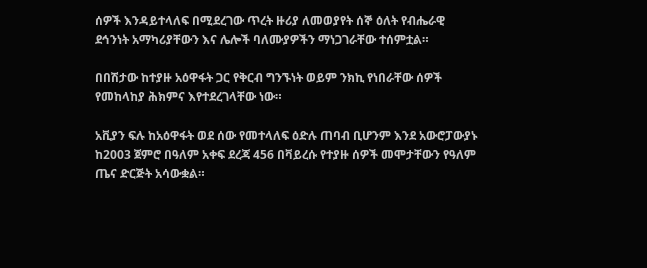ሰዎች እንዳይተላለፍ በሚደረገው ጥረት ዙሪያ ለመወያየት ሰኞ ዕለት የብሔራዊ ደኅንነት አማካሪያቸውን እና ሌሎች ባለሙያዎችን ማነጋገራቸው ተሰምቷል።

በበሽታው ከተያዙ አዕዋፋት ጋር የቅርብ ግንኙነት ወይም ንክኪ የነበራቸው ሰዎች የመከላከያ ሕክምና እየተደረገላቸው ነው።

አቪያን ፍሉ ከአዕዋፋት ወደ ሰው የመተላለፍ ዕድሉ ጠባብ ቢሆንም እንደ አውሮፓውያኑ ከ2003 ጀምሮ በዓለም አቀፍ ደረጃ 456 በቫይረሱ የተያዙ ሰዎች መሞታቸውን የዓለም ጤና ድርጅት አሳውቋል።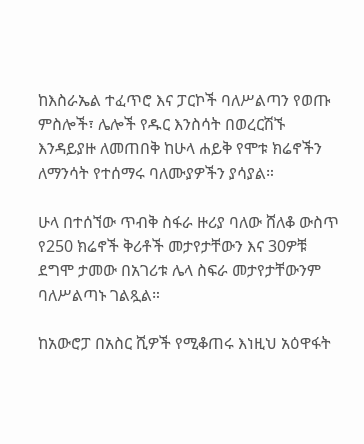ከእስራኤል ተፈጥሮ እና ፓርኮች ባለሥልጣን የወጡ ምስሎች፣ ሌሎች የዱር እንስሳት በወረርሽኙ እንዳይያዙ ለመጠበቅ ከሁላ ሐይቅ የሞቱ ክሬኖችን ለማንሳት የተሰማሩ ባለሙያዎችን ያሳያል።

ሁላ በተሰኘው ጥብቅ ስፋራ ዙሪያ ባለው ሸለቆ ውስጥ የ250 ክሬኖች ቅሪቶች መታየታቸውን እና 30ዎቹ ደግሞ ታመው በአገሪቱ ሌላ ስፍራ መታየታቸውንም ባለሥልጣኑ ገልጿል።

ከአውሮፓ በአስር ሺዎች የሚቆጠሩ እነዚህ አዕዋፋት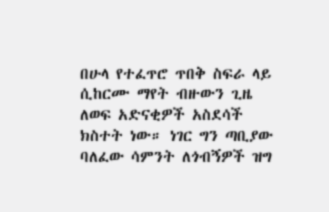በሁላ የተፈጥሮ ጥበቅ ስፍራ ላይ ሲከርሙ ማየት ብዙውን ጊዜ ለወፍ አድናቂዎች አስደሳች ክስተት ነው። ነገር ግን ጣቢያው ባለፈው ሳምንት ለጎብኝዎች ዝግ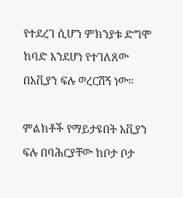የተደረገ ሲሆን ምክንያቱ ድግሞ ከባድ እንደሆነ የተገለጸው በአቪያን ፍሉ ወረርሽኝ ነው።

ምልክቶች የማይታዩበት አቪያን ፍሉ በባሕርያቸው ከቦታ ቦታ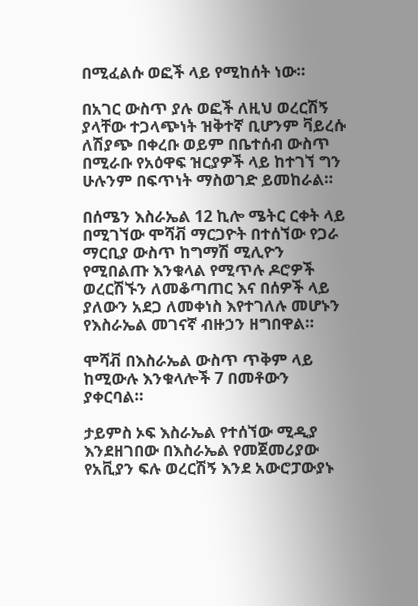በሚፈልሱ ወፎች ላይ የሚከሰት ነው።

በአገር ውስጥ ያሉ ወፎች ለዚህ ወረርሽኝ ያላቸው ተጋላጭነት ዝቅተኛ ቢሆንም ቫይረሱ ለሽያጭ በቀረቡ ወይም በቤተሰብ ውስጥ በሚራቡ የአዕዋፍ ዝርያዎች ላይ ከተገኘ ግን ሁሉንም በፍጥነት ማስወገድ ይመከራል።

በሰሜን እስራኤል 12 ኪሎ ሜትር ርቀት ላይ በሚገኘው ሞሻቭ ማርጋዮት በተሰኘው የጋራ ማርቢያ ውስጥ ከግማሽ ሚሊዮን የሚበልጡ እንቁላል የሚጥሉ ዶሮዎች ወረርሽኙን ለመቆጣጠር እና በሰዎች ላይ ያለውን አደጋ ለመቀነስ እየተገለሉ መሆኑን የእስራኤል መገናኛ ብዙኃን ዘግበዋል።

ሞሻቭ በእስራኤል ውስጥ ጥቅም ላይ ከሚውሉ እንቁላሎች 7 በመቶውን ያቀርባል።

ታይምስ ኦፍ እስራኤል የተሰኘው ሚዲያ እንደዘገበው በእስራኤል የመጀመሪያው የአቪያን ፍሉ ወረርሽኝ እንደ አውሮፓውያኑ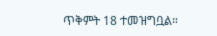ጥቅምት 18 ተመዝግቧል።